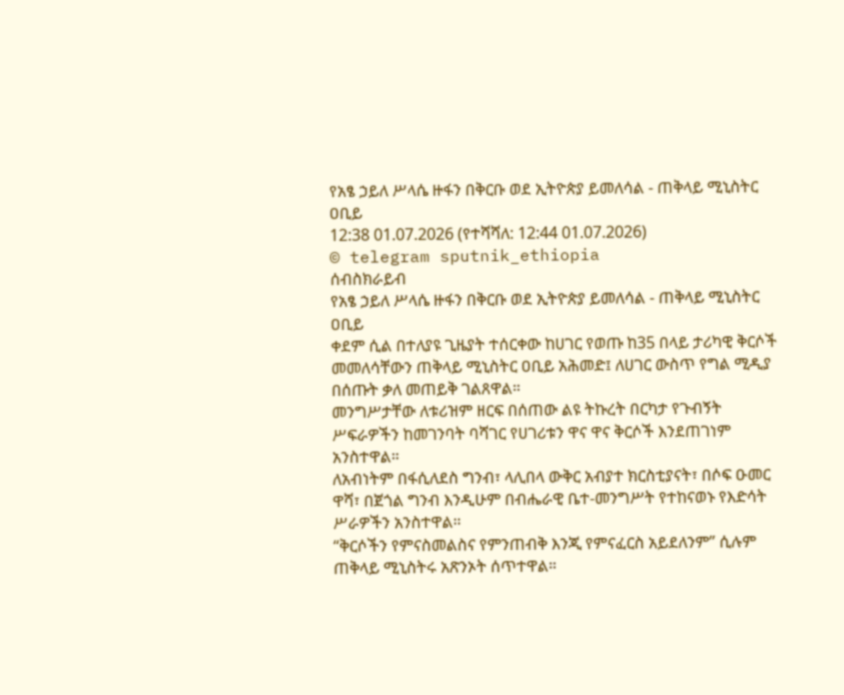የአፄ ኃይለ ሥላሴ ዙፋን በቅርቡ ወደ ኢትዮጵያ ይመለሳል - ጠቅላይ ሚኒስትር ዐቢይ
12:38 01.07.2026 (የተሻሻለ: 12:44 01.07.2026)
© telegram sputnik_ethiopia
ሰብስክራይብ
የአፄ ኃይለ ሥላሴ ዙፋን በቅርቡ ወደ ኢትዮጵያ ይመለሳል - ጠቅላይ ሚኒስትር ዐቢይ
ቀደም ሲል በተለያዩ ጊዜያት ተሰርቀው ከሀገር የወጡ ከ35 በላይ ታሪካዊ ቅርሶች መመለሳቸውን ጠቅላይ ሚኒስትር ዐቢይ አሕመድ፤ ለሀገር ውስጥ የግል ሚዲያ በሰጡት ቃለ መጠይቅ ገልጸዋል።
መንግሥታቸው ለቱሪዝም ዘርፍ በሰጠው ልዩ ትኩረት በርካታ የጉብኝት ሥፍራዎችን ከመገንባት ባሻገር የሀገሪቱን ዋና ዋና ቅርሶች እንደጠገነም አንስተዋል።
ለአብነትም በፋሲለደስ ግንብ፣ ላሊበላ ውቅር አብያተ ክርስቲያናት፣ በሶፍ ዑመር ዋሻ፣ በጀጎል ግንብ እንዲሁም በብሔራዊ ቤተ-መንግሥት የተከናወኑ የእድሳት ሥራዎችን አንስተዋል።
“ቅርሶችን የምናስመልስና የምንጠብቅ እንጂ የምናፈርስ አይደለንም” ሲሉም ጠቅላይ ሚኒስትሩ አጽንኦት ሰጥተዋል።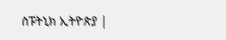ስፑትኒክ ኢትዮጵያ |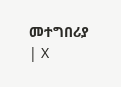መተግበሪያ | X